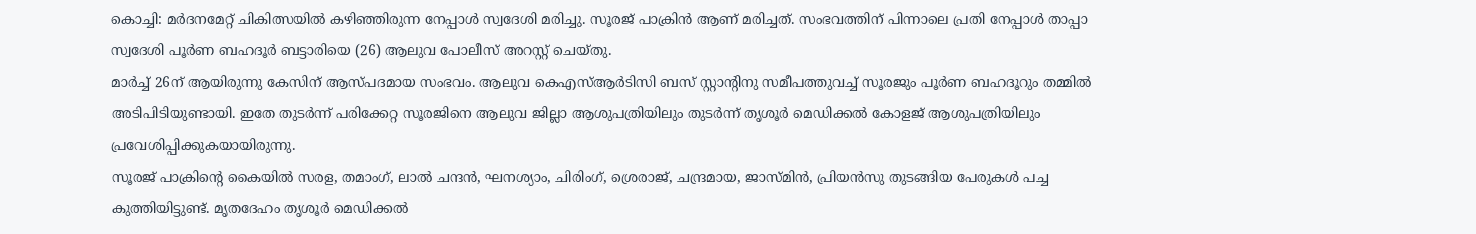കൊച്ചി: മർദനമേറ്റ് ചികിത്സയിൽ കഴിഞ്ഞിരുന്ന നേപ്പാൾ സ്വദേശി മരിച്ചു. സൂരജ് പാക്രിൻ ആണ് മരിച്ചത്. സംഭവത്തിന് പിന്നാലെ പ്രതി നേപ്പാൾ താപ്പാ സ്വദേശി പൂർണ ബഹദൂർ ബട്ടാരിയെ (26) ആലുവ പോലീസ് അറസ്റ്റ് ചെയ്തു.
മാർച്ച് 26ന് ആയിരുന്നു കേസിന് ആസ്പദമായ സംഭവം. ആലുവ കെഎസ്ആർടിസി ബസ് സ്റ്റാന്റിനു സമീപത്തുവച്ച് സൂരജും പൂർണ ബഹദൂറും തമ്മിൽ അടിപിടിയുണ്ടായി. ഇതേ തുടർന്ന് പരിക്കേറ്റ സൂരജിനെ ആലുവ ജില്ലാ ആശുപത്രിയിലും തുടർന്ന് തൃശൂർ മെഡിക്കൽ കോളജ് ആശുപത്രിയിലും പ്രവേശിപ്പിക്കുകയായിരുന്നു.
സൂരജ് പാക്രിന്റെ കൈയിൽ സരള, തമാംഗ്, ലാൽ ചന്ദൻ, ഘനശ്യാം, ചിരിംഗ്, ശ്രെരാജ്, ചന്ദ്രമായ, ജാസ്മിൻ, പ്രിയൻസു തുടങ്ങിയ പേരുകൾ പച്ച കുത്തിയിട്ടുണ്ട്. മൃതദേഹം തൃശൂർ മെഡിക്കൽ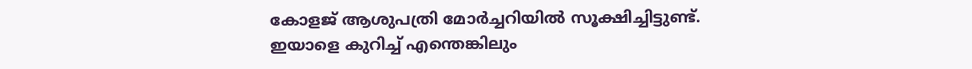കോളജ് ആശുപത്രി മോർച്ചറിയിൽ സൂക്ഷിച്ചിട്ടുണ്ട്.
ഇയാളെ കുറിച്ച് എന്തെങ്കിലും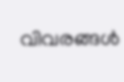വിവരങ്ങൾ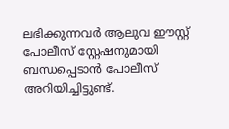ലഭിക്കുന്നവർ ആലുവ ഈസ്റ്റ് പോലീസ് സ്റ്റേഷനുമായി ബന്ധപ്പെടാൻ പോലീസ് അറിയിച്ചിട്ടുണ്ട്.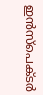ഇൻസ്പെക്ടർ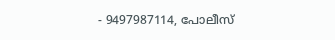- 9497987114, പോലീസ്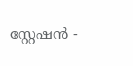സ്റ്റേഷൻ -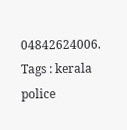04842624006.
Tags : kerala police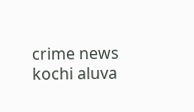crime news kochi aluva